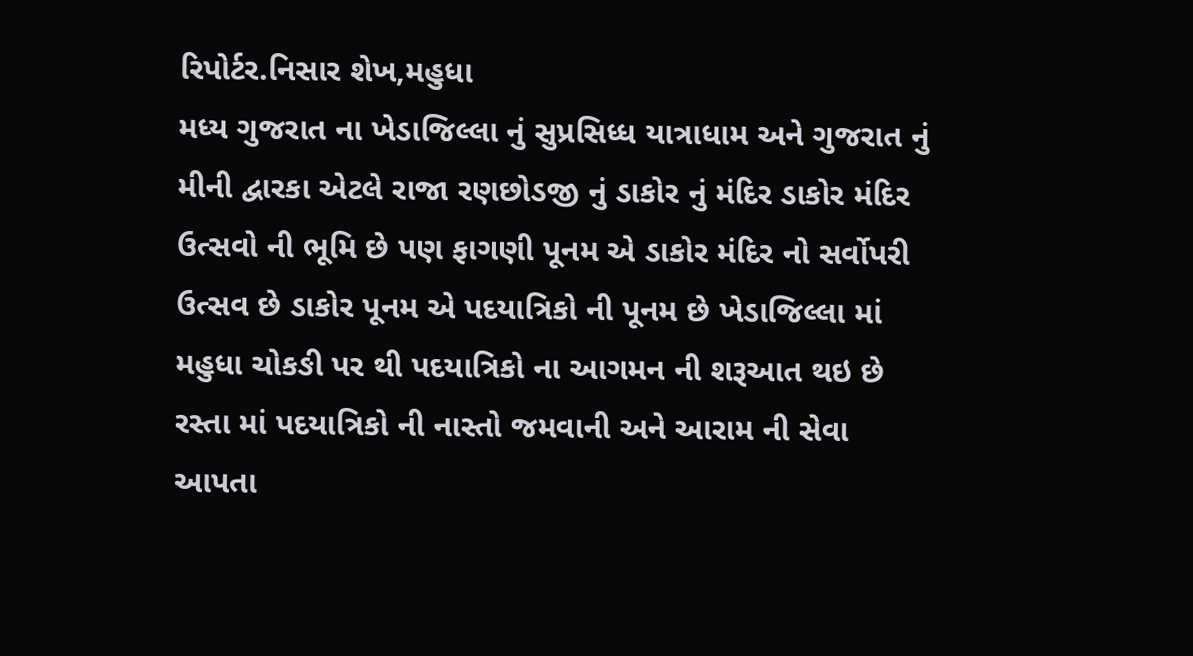રિપોર્ટર.નિસાર શેખ,મહુધા
મધ્ય ગુજરાત ના ખેડાજિલ્લા નું સુપ્રસિધ્ધ યાત્રાધામ અને ગુજરાત નું મીની દ્વારકા એટલે રાજા રણછોડજી નું ડાકોર નું મંદિર ડાકોર મંદિર ઉત્સવો ની ભૂમિ છે પણ ફાગણી પૂનમ એ ડાકોર મંદિર નો સર્વોપરી ઉત્સવ છે ડાકોર પૂનમ એ પદયાત્રિકો ની પૂનમ છે ખેડાજિલ્લા માં મહુધા ચોકઙી પર થી પદયાત્રિકો ના આગમન ની શરૂઆત થઇ છે રસ્તા માં પદયાત્રિકો ની નાસ્તો જમવાની અને આરામ ની સેવા આપતા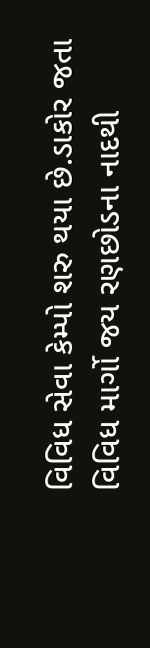વિવિધ સેવા કેમ્પો શરુ થયા છે.ડાકોર જતા વિવિધ માર્ગો જય રણછોડના નાદથી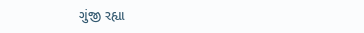ગુંજી રહ્યા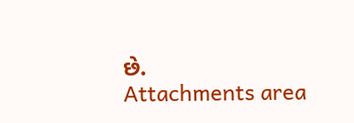છે.
Attachments area